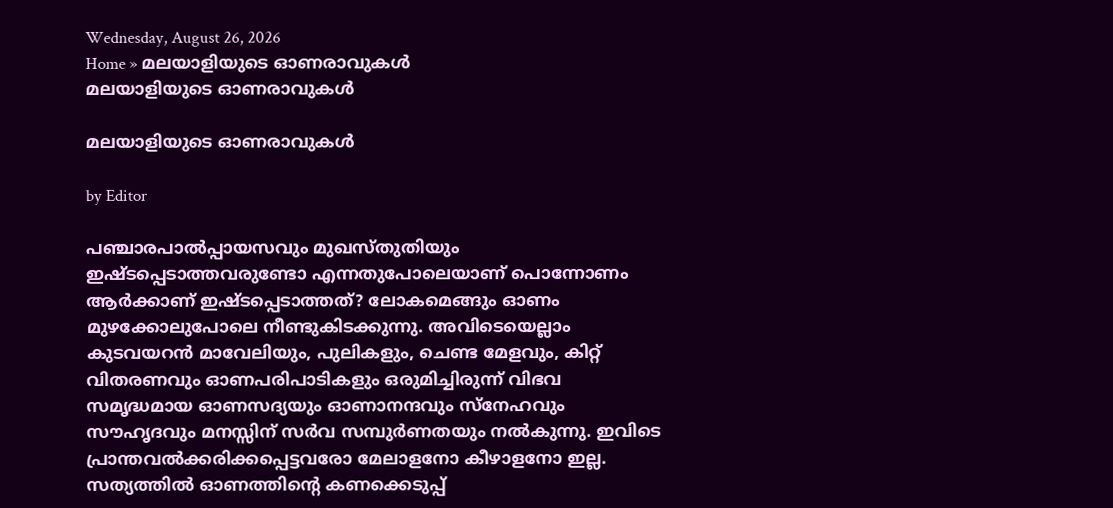Wednesday, August 26, 2026
Home » മലയാളിയുടെ ഓണരാവുകൾ
മലയാളിയുടെ ഓണരാവുകൾ

മലയാളിയുടെ ഓണരാവുകൾ

by Editor

പഞ്ചാരപാൽപ്പായസവും മുഖസ്‌തുതിയും ഇഷ്ടപ്പെടാത്തവരുണ്ടോ എന്നതുപോലെയാണ് പൊന്നോണം ആർക്കാണ് ഇഷ്ടപ്പെടാത്തത്? ലോകമെങ്ങും ഓണം മുഴക്കോലുപോലെ നീണ്ടുകിടക്കുന്നു. അവിടെയെല്ലാം കുടവയറൻ മാവേലിയും, പുലികളും, ചെണ്ട മേളവും, കിറ്റ് വിതരണവും ഓണപരിപാടികളും ഒരുമിച്ചിരുന്ന് വിഭവ സമൃദ്ധമായ ഓണസദ്യയും ഓണാനന്ദവും സ്നേഹവും സൗഹൃദവും മനസ്സിന് സർവ സമ്പുർണതയും നൽകുന്നു. ഇവിടെ പ്രാന്തവൽക്കരിക്കപ്പെട്ടവരോ മേലാളനോ കീഴാളനോ ഇല്ല. സത്യത്തിൽ ഓണത്തിൻ്റെ കണക്കെടുപ്പ്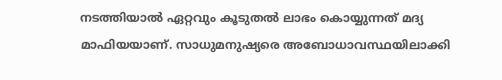നടത്തിയാൽ ഏറ്റവും കൂടുതൽ ലാഭം കൊയ്യുന്നത് മദ്യ മാഫിയയാണ്. സാധുമനുഷ്യരെ അബോധാവസ്ഥയിലാക്കി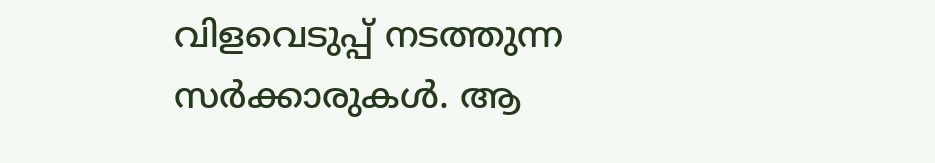വിളവെടുപ്പ് നടത്തുന്ന സർക്കാരുകൾ. ആ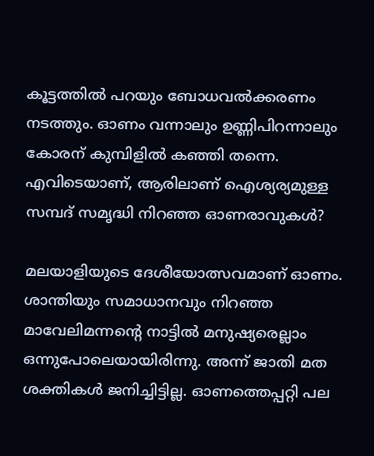കൂട്ടത്തിൽ പറയും ബോധവൽക്കരണം നടത്തും. ഓണം വന്നാലും ഉണ്ണിപിറന്നാലും കോരന് കുമ്പിളിൽ കഞ്ഞി തന്നെ. എവിടെയാണ്, ആരിലാണ് ഐശ്യര്യമുള്ള സമ്പദ് സമൃദ്ധി നിറഞ്ഞ ഓണരാവുകൾ?

മലയാളിയുടെ ദേശീയോത്സവമാണ് ഓണം. ശാന്തിയും സമാധാനവും നിറഞ്ഞ മാവേലിമന്നന്റെ നാട്ടിൽ മനുഷ്യരെല്ലാം ഒന്നുപോലെയായിരിന്നു. അന്ന് ജാതി മത ശക്തികൾ ജനിച്ചിട്ടില്ല. ഓണത്തെപ്പറ്റി പല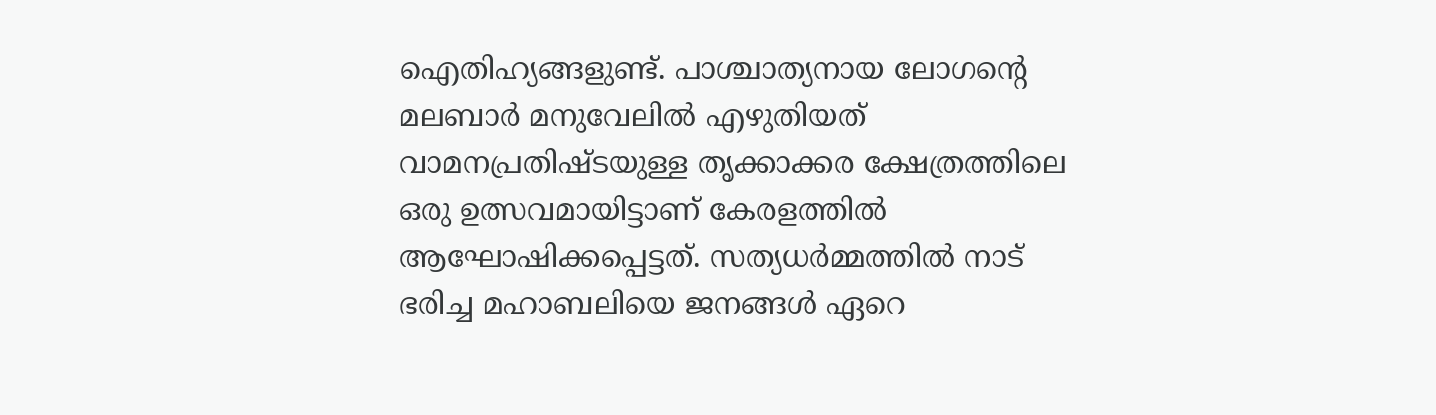ഐതിഹ്യങ്ങളുണ്ട്. പാശ്ചാത്യനായ ലോഗൻ്റെ മലബാർ മനുവേലിൽ എഴുതിയത് വാമനപ്രതിഷ്ടയുള്ള തൃക്കാക്കര ക്ഷേത്രത്തിലെ ഒരു ഉത്സവമായിട്ടാണ് കേരളത്തിൽ ആഘോഷിക്കപ്പെട്ടത്. സത്യധർമ്മത്തിൽ നാട് ഭരിച്ച മഹാബലിയെ ജനങ്ങൾ ഏറെ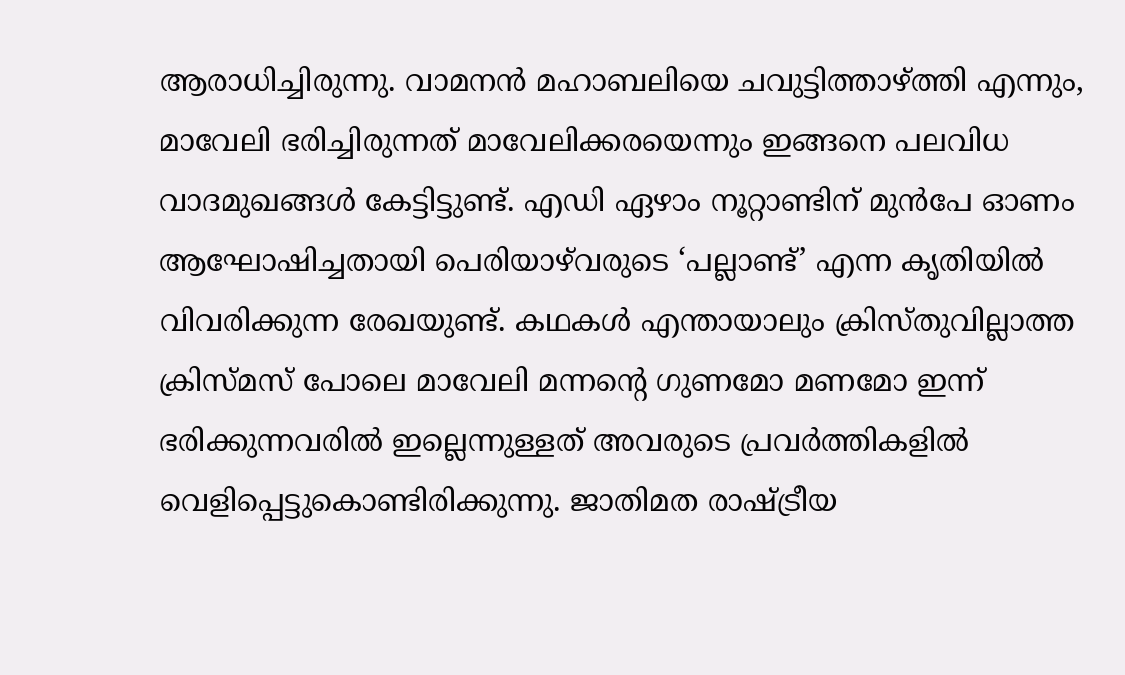ആരാധിച്ചിരുന്നു. വാമനൻ മഹാബലിയെ ചവുട്ടിത്താഴ്ത്തി എന്നും, മാവേലി ഭരിച്ചിരുന്നത് മാവേലിക്കരയെന്നും ഇങ്ങനെ പലവിധ വാദമുഖങ്ങൾ കേട്ടിട്ടുണ്ട്. എഡി ഏഴാം നൂറ്റാണ്ടിന് മുൻപേ ഓണം ആഘോഷിച്ചതായി പെരിയാഴ്‌വരുടെ ‘പല്ലാണ്ട്’ എന്ന കൃതിയിൽ വിവരിക്കുന്ന രേഖയുണ്ട്. കഥകൾ എന്തായാലും ക്രിസ്‌തുവില്ലാത്ത ക്രിസ്‌മസ് പോലെ മാവേലി മന്നന്റെ ഗുണമോ മണമോ ഇന്ന് ഭരിക്കുന്നവരിൽ ഇല്ലെന്നുള്ളത് അവരുടെ പ്രവർത്തികളിൽ വെളിപ്പെട്ടുകൊണ്ടിരിക്കുന്നു. ജാതിമത രാഷ്ട്രീയ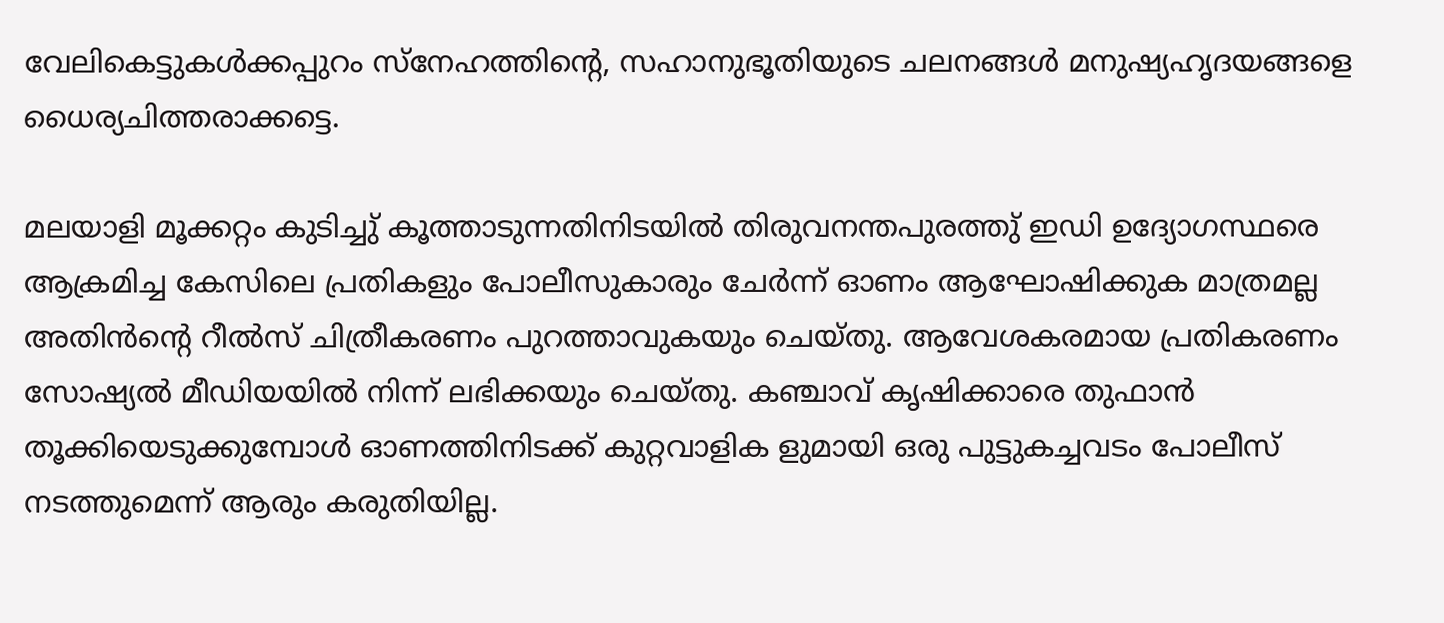വേലികെട്ടുകൾക്കപ്പുറം സ്നേഹത്തിന്റെ, സഹാനുഭൂതിയുടെ ചലനങ്ങൾ മനുഷ്യഹൃദയങ്ങളെ ധൈര്യചിത്തരാക്കട്ടെ.

മലയാളി മൂക്കറ്റം കുടിച്ചു് കൂത്താടുന്നതിനിടയിൽ തിരുവനന്തപുരത്തു് ഇഡി ഉദ്യോഗസ്ഥരെ ആക്രമിച്ച കേസിലെ പ്രതികളും പോലീസുകാരും ചേർന്ന് ഓണം ആഘോഷിക്കുക മാത്രമല്ല അതിൻന്റെ റീൽസ് ചിത്രീകരണം പുറത്താവുകയും ചെയ്‌തു. ആവേശകരമായ പ്രതികരണം സോഷ്യൽ മീഡിയയിൽ നിന്ന് ലഭിക്കയും ചെയ്തു. കഞ്ചാവ് കൃഷിക്കാരെ തുഫാൻ തൂക്കിയെടുക്കുമ്പോൾ ഓണത്തിനിടക്ക് കുറ്റവാളിക ളുമായി ഒരു പുട്ടുകച്ചവടം പോലീസ് നടത്തുമെന്ന് ആരും കരുതിയില്ല.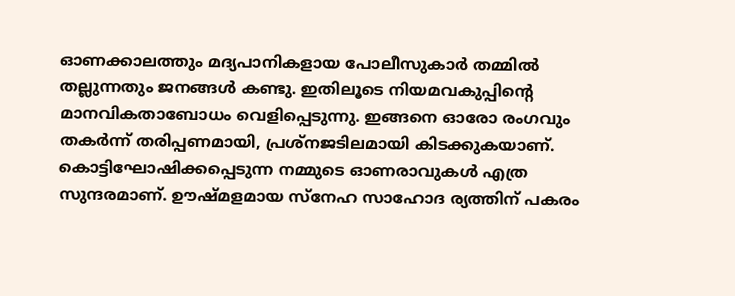ഓണക്കാലത്തും മദ്യപാനികളായ പോലീസുകാർ തമ്മിൽ തല്ലുന്നതും ജനങ്ങൾ കണ്ടു. ഇതിലൂടെ നിയമവകുപ്പിൻ്റെ മാനവികതാബോധം വെളിപ്പെടുന്നു. ഇങ്ങനെ ഓരോ രംഗവും തകർന്ന് തരിപ്പണമായി, പ്രശ്‌നജടിലമായി കിടക്കുകയാണ്. കൊട്ടിഘോഷിക്കപ്പെടുന്ന നമ്മുടെ ഓണരാവുകൾ എത്ര സുന്ദരമാണ്. ഊഷ്‌മളമായ സ്നേഹ സാഹോദ ര്യത്തിന് പകരം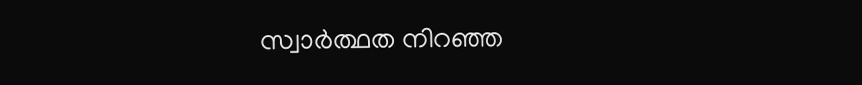സ്വാർത്ഥത നിറഞ്ഞ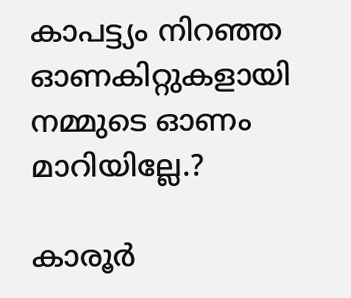കാപട്ട്യം നിറഞ്ഞ ഓണകിറ്റുകളായി നമ്മുടെ ഓണം മാറിയില്ലേ.?

കാരൂർ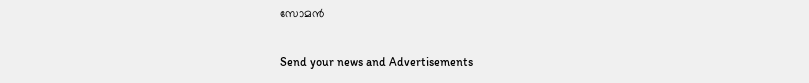സോമൻ

Send your news and Advertisements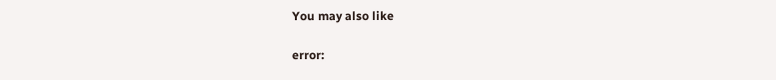You may also like

error: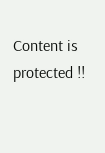Content is protected !!